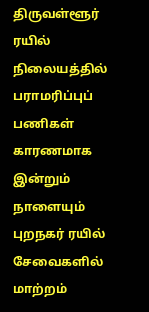திருவள்ளூர் ரயில் நிலையத்தில் பராமரிப்புப் பணிகள் காரணமாக இன்றும் நாளையும் புறநகர் ரயில் சேவைகளில் மாற்றம்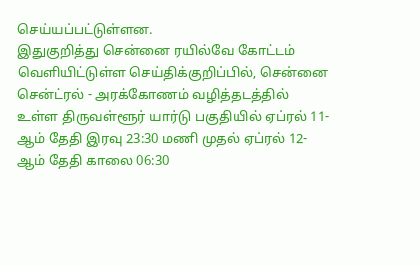செய்யப்பட்டுள்ளன.
இதுகுறித்து சென்னை ரயில்வே கோட்டம் வெளியிட்டுள்ள செய்திக்குறிப்பில், சென்னை சென்ட்ரல் - அரக்கோணம் வழித்தடத்தில் உள்ள திருவள்ளூர் யார்டு பகுதியில் ஏப்ரல் 11-ஆம் தேதி இரவு 23:30 மணி முதல் ஏப்ரல் 12-ஆம் தேதி காலை 06:30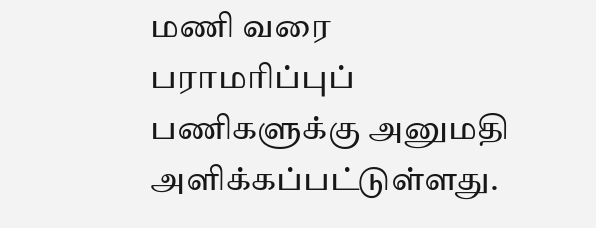மணி வரை பராமரிப்புப் பணிகளுக்கு அனுமதி அளிக்கப்பட்டுள்ளது.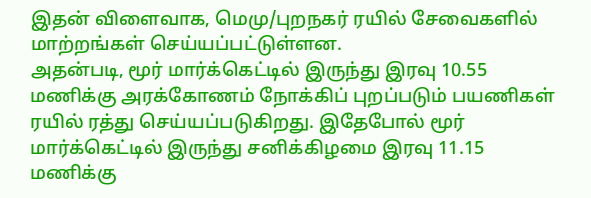இதன் விளைவாக, மெமு/புறநகர் ரயில் சேவைகளில் மாற்றங்கள் செய்யப்பட்டுள்ளன.
அதன்படி, மூர் மார்க்கெட்டில் இருந்து இரவு 10.55 மணிக்கு அரக்கோணம் நோக்கிப் புறப்படும் பயணிகள் ரயில் ரத்து செய்யப்படுகிறது. இதேபோல் மூர் மார்க்கெட்டில் இருந்து சனிக்கிழமை இரவு 11.15 மணிக்கு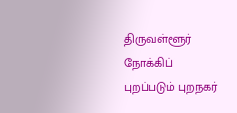திருவள்ளூர் நோக்கிப் புறப்படும் புறநகர்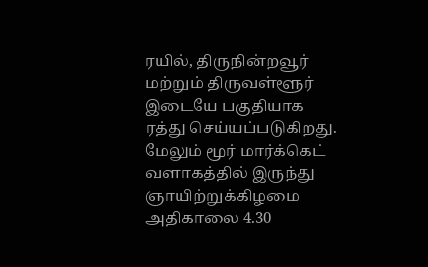ரயில், திருநின்றவூர் மற்றும் திருவள்ளூர் இடையே பகுதியாக ரத்து செய்யப்படுகிறது.
மேலும் மூர் மார்க்கெட் வளாகத்தில் இருந்து ஞாயிற்றுக்கிழமை அதிகாலை 4.30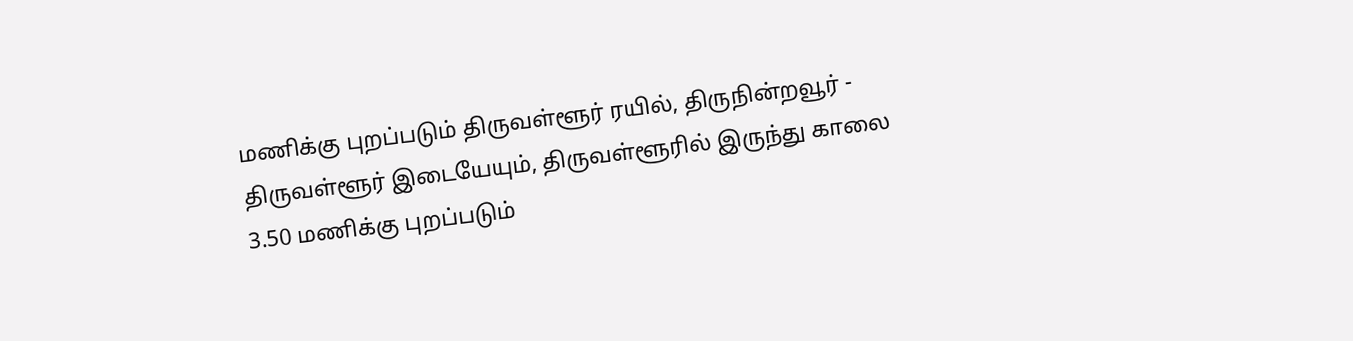மணிக்கு புறப்படும் திருவள்ளூர் ரயில், திருநின்றவூர் - திருவள்ளூர் இடையேயும், திருவள்ளூரில் இருந்து காலை 3.50 மணிக்கு புறப்படும்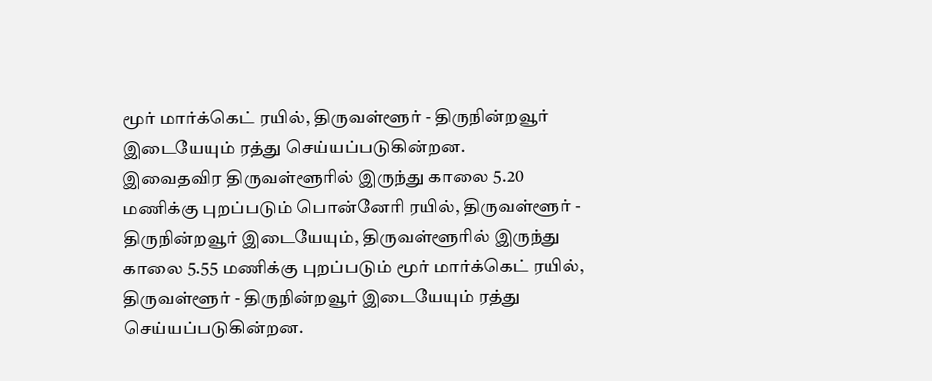மூர் மார்க்கெட் ரயில், திருவள்ளூர் - திருநின்றவூர் இடையேயும் ரத்து செய்யப்படுகின்றன.
இவைதவிர திருவள்ளூரில் இருந்து காலை 5.20 மணிக்கு புறப்படும் பொன்னேரி ரயில், திருவள்ளூர் - திருநின்றவூர் இடையேயும், திருவள்ளூரில் இருந்து காலை 5.55 மணிக்கு புறப்படும் மூர் மார்க்கெட் ரயில், திருவள்ளூர் - திருநின்றவூர் இடையேயும் ரத்து செய்யப்படுகின்றன.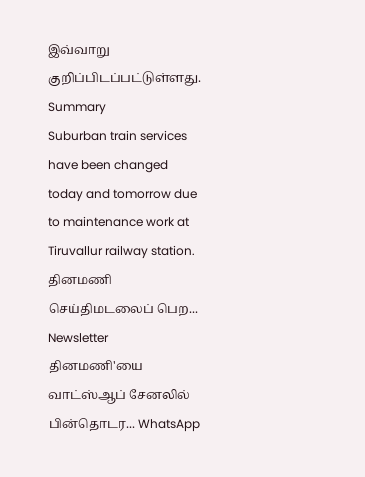இவ்வாறு குறிப்பிடப்பட்டுள்ளது.
Summary
Suburban train services have been changed today and tomorrow due to maintenance work at Tiruvallur railway station.
தினமணி செய்திமடலைப் பெற... Newsletter
தினமணி'யை வாட்ஸ்ஆப் சேனலில் பின்தொடர... WhatsApp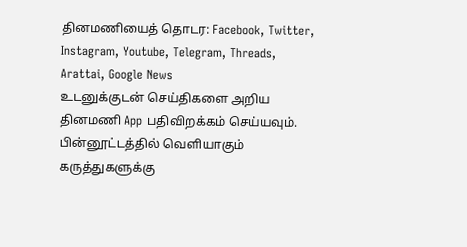தினமணியைத் தொடர: Facebook, Twitter, Instagram, Youtube, Telegram, Threads, Arattai, Google News
உடனுக்குடன் செய்திகளை அறிய தினமணி App பதிவிறக்கம் செய்யவும்.
பின்னூட்டத்தில் வெளியாகும் கருத்துகளுக்கு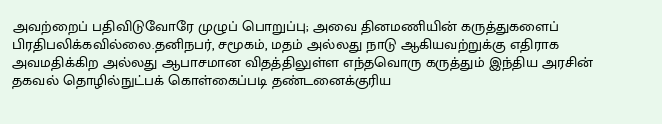அவற்றைப் பதிவிடுவோரே முழுப் பொறுப்பு; அவை தினமணியின் கருத்துகளைப் பிரதிபலிக்கவில்லை.தனிநபர், சமூகம், மதம் அல்லது நாடு ஆகியவற்றுக்கு எதிராக அவமதிக்கிற அல்லது ஆபாசமான விதத்திலுள்ள எந்தவொரு கருத்தும் இந்திய அரசின் தகவல் தொழில்நுட்பக் கொள்கைப்படி தண்டனைக்குரிய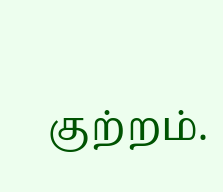குற்றம்.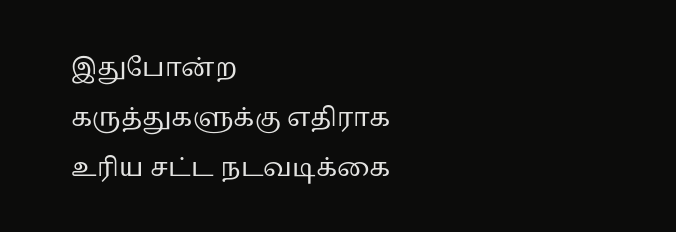இதுபோன்ற கருத்துகளுக்கு எதிராக உரிய சட்ட நடவடிக்கை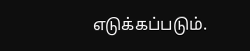எடுக்கப்படும்.